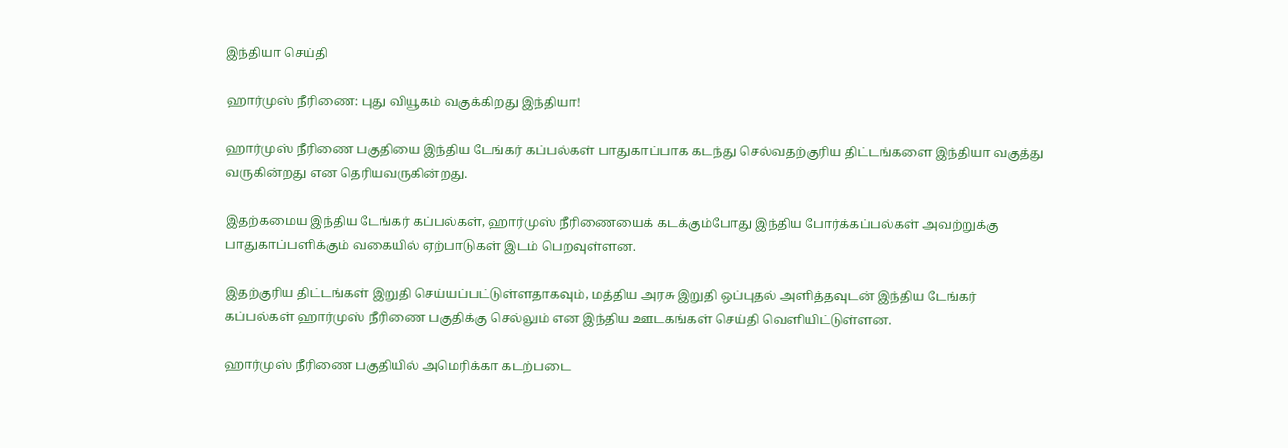இந்தியா செய்தி

ஹார்முஸ் நீரிணை: புது வியூகம் வகுக்கிறது இந்தியா!

ஹார்முஸ் நீரிணை பகுதியை இந்திய டேங்கர் கப்பல்கள் பாதுகாப்பாக கடந்து செல்வதற்குரிய திட்டங்களை இந்தியா வகுத்து வருகின்றது என தெரியவருகின்றது.

இதற்கமைய இந்திய டேங்கர் கப்பல்கள், ஹார்முஸ் நீரிணையைக் கடக்கும்போது இந்திய போர்க்கப்பல்கள் அவற்றுக்கு பாதுகாப்பளிக்கும் வகையில் ஏற்பாடுகள் இடம் பெறவுள்ளன.

இதற்குரிய திட்டங்கள் இறுதி செய்யப்பட்டுள்ளதாகவும், மத்திய அரசு இறுதி ஒப்புதல் அளித்தவுடன் இந்திய டேங்கர் கப்பல்கள் ஹார்முஸ் நீரிணை பகுதிக்கு செல்லும் என இந்திய ஊடகங்கள் செய்தி வெளியிட்டுள்ளன.

ஹார்முஸ் நீரிணை பகுதியில் அமெரிக்கா கடற்படை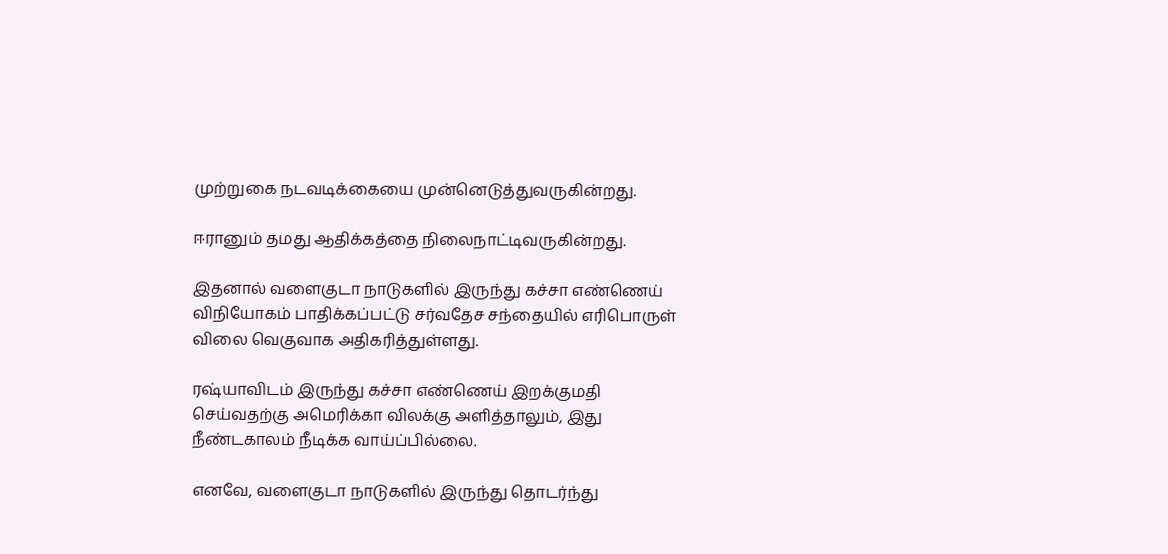முற்றுகை நடவடிக்கையை முன்னெடுத்துவருகின்றது.

ஈரானும் தமது ஆதிக்கத்தை நிலைநாட்டிவருகின்றது.

இதனால் வளைகுடா நாடுகளில் இருந்து கச்சா எண்ணெய் விநியோகம் பாதிக்கப்பட்டு சர்வதேச சந்தையில் எரிபொருள் விலை வெகுவாக அதிகரித்துள்ளது.

ரஷ்யாவிடம் இருந்து கச்சா எண்ணெய் இறக்குமதி செய்வதற்கு அமெரிக்கா விலக்கு அளித்தாலும், இது நீண்டகாலம் நீடிக்க வாய்ப்பில்லை.

எனவே, வளைகுடா நாடுகளில் இருந்து தொடர்ந்து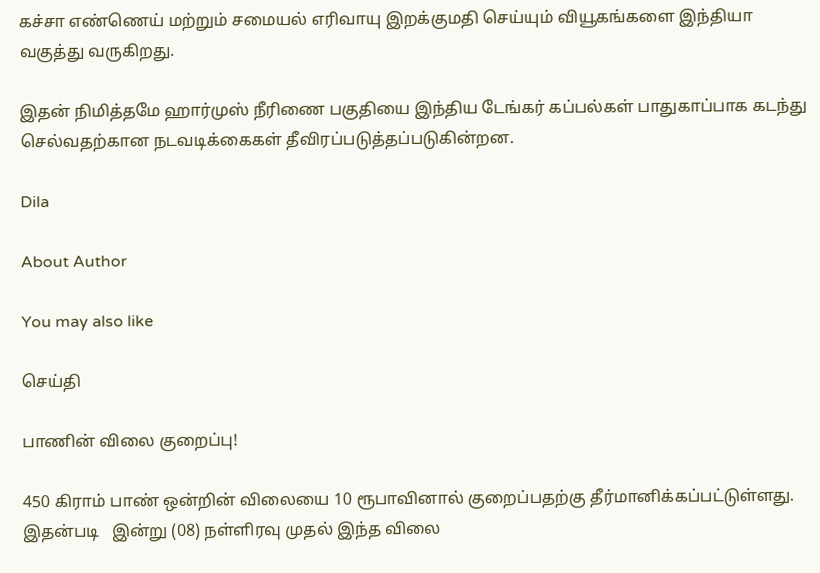கச்சா எண்ணெய் மற்றும் சமையல் எரிவாயு இறக்குமதி செய்யும் வியூகங்களை இந்தியா வகுத்து வருகிறது.

இதன் நிமித்தமே ஹார்முஸ் நீரிணை பகுதியை இந்திய டேங்கர் கப்பல்கள் பாதுகாப்பாக கடந்து செல்வதற்கான நடவடிக்கைகள் தீவிரப்படுத்தப்படுகின்றன.

Dila

About Author

You may also like

செய்தி

பாணின் விலை குறைப்பு!

450 கிராம் பாண் ஒன்றின் விலையை 10 ரூபாவினால் குறைப்பதற்கு தீர்மானிக்கப்பட்டுள்ளது. இதன்படி   இன்று (08) நள்ளிரவு முதல் இந்த விலை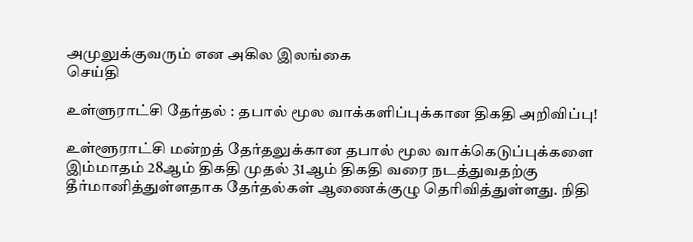அமுலுக்குவரும் என அகில இலங்கை
செய்தி

உள்ளுராட்சி தேர்தல் : தபால் மூல வாக்களிப்புக்கான திகதி அறிவிப்பு!

உள்ளூராட்சி மன்றத் தேர்தலுக்கான தபால் மூல வாக்கெடுப்புக்களை இம்மாதம் 28ஆம் திகதி முதல் 31ஆம் திகதி வரை நடத்துவதற்கு தீர்மானித்துள்ளதாக தேர்தல்கள் ஆணைக்குழு தெரிவித்துள்ளது. நிதி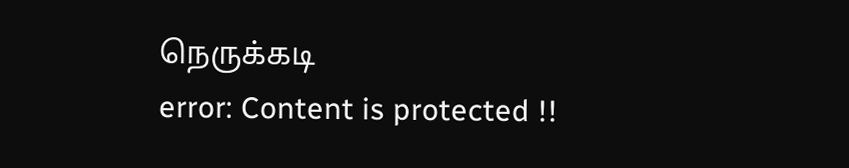நெருக்கடி
error: Content is protected !!